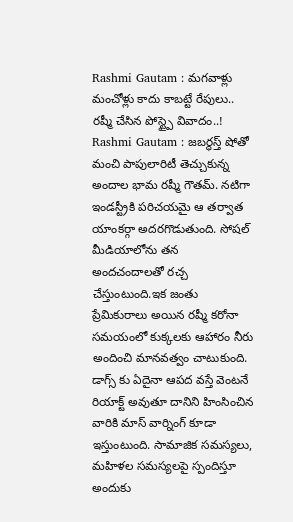Rashmi Gautam : మగవాళ్లు మంచోళ్లు కాదు కాబట్టే రేపులు.. రష్మీ చేసిన పోస్ట్పై వివాదం..!
Rashmi Gautam : జబర్ధస్త్ షోతో మంచి పాపులారిటీ తెచ్చుకున్న అందాల భామ రష్మీ గౌతమ్. నటిగా ఇండస్ట్రీకి పరిచయమై ఆ తర్వాత యాంకర్గా అదరగొడుతుంది. సోషల్ మీడియాలోను తన అందచందాలతో రచ్చ చేస్తుంటుంది.ఇక జంతు ప్రేమికురాలు అయిన రష్మీ కరోనా సమయంలో కుక్కలకు ఆహారం నీరు అందించి మానవత్వం చాటుకుంది. డాగ్స్ కు ఏదైనా ఆపద వస్తే వెంటనే రియాక్ట్ అవుతూ దానిని హింసించిన వారికి మాస్ వార్నింగ్ కూడా ఇస్తుంటుంది. సామాజిక సమస్యలు, మహిళల సమస్యలపై స్పందిస్తూ అందుకు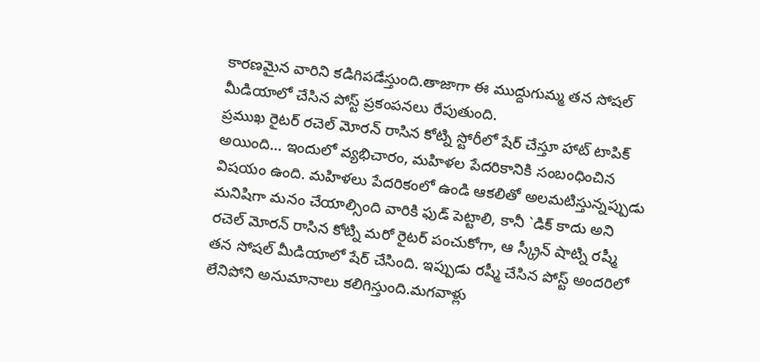కారణమైన వారిని కడిగిపడేస్తుంది.తాజాగా ఈ ముద్దుగుమ్మ తన సోషల్ మీడియాలో చేసిన పోస్ట్ ప్రకంపనలు రేపుతుంది.
ప్రముఖ రైటర్ రచెల్ మోరన్ రాసిన కోట్ని స్టోరీలో షేర్ చేస్తూ హాట్ టాపిక్ అయింది… ఇందులో వ్యభిచారం, మహిళల పేదరికానికి సంబంధించిన విషయం ఉంది. మహిళలు పేదరికంలో ఉండి ఆకలితో అలమటిస్తున్నప్పుడు మనిషిగా మనం చేయాల్సింది వారికి ఫుడ్ పెట్టాలి, కానీ `డిక్ కాదు అని రచెల్ మోరన్ రాసిన కోట్ని మరో రైటర్ పంచుకోగా, ఆ స్క్రీన్ షాట్ని రష్మీ తన సోషల్ మీడియాలో షేర్ చేసింది. ఇప్పుడు రష్మీ చేసిన పోస్ట్ అందరిలో లేనిపోని అనుమానాలు కలిగిస్తుంది.మగవాళ్లు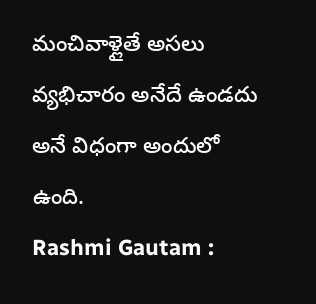మంచివాళ్లైతే అసలు వ్యభిచారం అనేదే ఉండదు అనే విధంగా అందులో ఉంది.
Rashmi Gautam :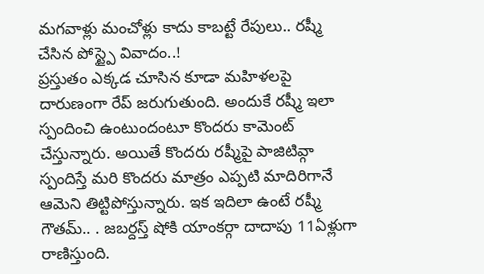మగవాళ్లు మంచోళ్లు కాదు కాబట్టే రేపులు.. రష్మీ చేసిన పోస్ట్పై వివాదం..!
ప్రస్తుతం ఎక్కడ చూసిన కూడా మహిళలపై దారుణంగా రేప్ జరుగుతుంది. అందుకే రష్మీ ఇలా స్పందించి ఉంటుందంటూ కొందరు కామెంట్ చేస్తున్నారు. అయితే కొందరు రష్మీపై పాజిటివ్గా స్పందిస్తే మరి కొందరు మాత్రం ఎప్పటి మాదిరిగానే ఆమెని తిట్టిపోస్తున్నారు. ఇక ఇదిలా ఉంటే రష్మీ గౌతమ్.. . జబర్దస్త్ షోకి యాంకర్గా దాదాపు 11ఏళ్లుగా రాణిస్తుంది.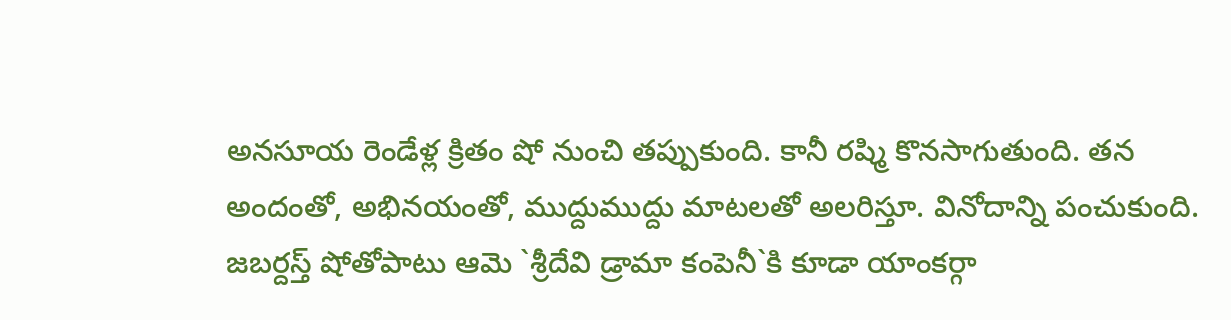అనసూయ రెండేళ్ల క్రితం షో నుంచి తప్పుకుంది. కానీ రష్మి కొనసాగుతుంది. తన అందంతో, అభినయంతో, ముద్దుముద్దు మాటలతో అలరిస్తూ. వినోదాన్ని పంచుకుంది. జబర్దస్త్ షోతోపాటు ఆమె `శ్రీదేవి డ్రామా కంపెనీ`కి కూడా యాంకర్గా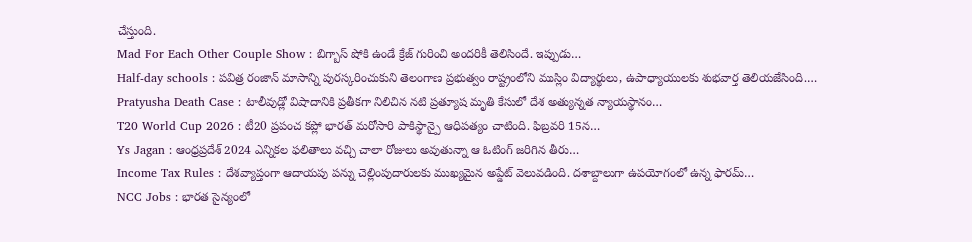చేస్తుంది.
Mad For Each Other Couple Show : బిగ్బాస్ షోకి ఉండే క్రేజ్ గురించి అందరికీ తెలిసిందే. ఇప్పుడు…
Half-day schools : పవిత్ర రంజాన్ మాసాన్ని పురస్కరించుకుని తెలంగాణ ప్రభుత్వం రాష్ట్రంలోని ముస్లిం విద్యార్థులు, ఉపాధ్యాయులకు శుభవార్త తెలియజేసింది.…
Pratyusha Death Case : టాలీవుడ్లో విషాదానికి ప్రతీకగా నిలిచిన నటి ప్రత్యూష మృతి కేసులో దేశ అత్యున్నత న్యాయస్థానం…
T20 World Cup 2026 : టీ20 ప్రపంచ కప్లో భారత్ మరోసారి పాకిస్థాన్పై ఆధిపత్యం చాటింది. ఫిబ్రవరి 15న…
Ys Jagan : ఆంధ్రప్రదేశ్ 2024 ఎన్నికల ఫలితాలు వచ్చి చాలా రోజులు అవుతున్నా ఆ ఓటింగ్ జరిగిన తీరు…
Income Tax Rules : దేశవ్యాప్తంగా ఆదాయపు పన్ను చెల్లింపుదారులకు ముఖ్యమైన అప్డేట్ వెలువడింది. దశాబ్దాలుగా ఉపయోగంలో ఉన్న ఫారమ్…
NCC Jobs : భారత సైన్యంలో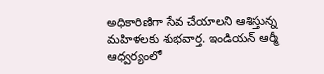అధికారిణిగా సేవ చేయాలని ఆశిస్తున్న మహిళలకు శుభవార్త. ఇండియన్ ఆర్మీ ఆధ్వర్యంలో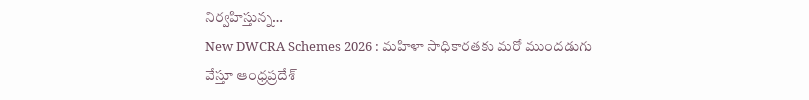నిర్వహిస్తున్న…
New DWCRA Schemes 2026 : మహిళా సాధికారతకు మరో ముందడుగు వేస్తూ ఆంధ్రప్రదేశ్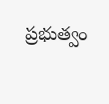ప్రభుత్వం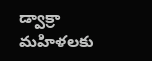డ్వాక్రా మహిళలకు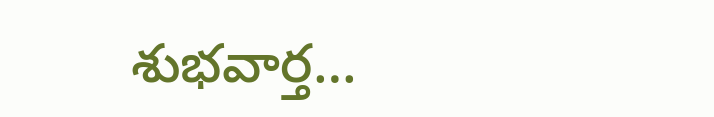శుభవార్త…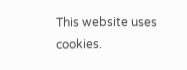This website uses cookies.